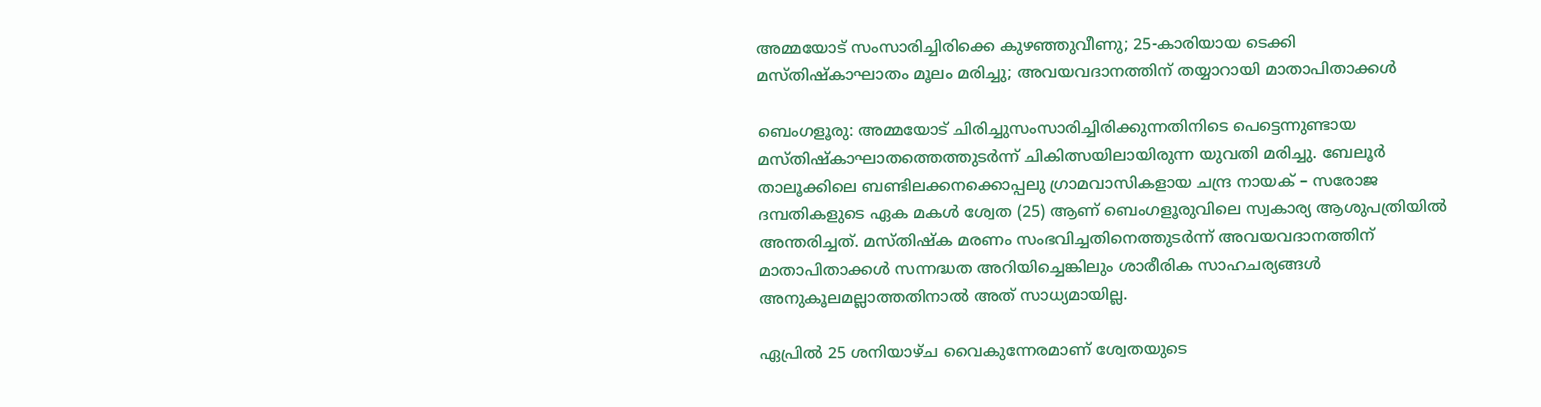അമ്മയോട് സംസാരിച്ചിരിക്കെ കുഴഞ്ഞുവീണു; 25-കാരിയായ ടെക്കി മസ്തിഷ്കാഘാതം മൂലം മരിച്ചു; അവയവദാനത്തിന് തയ്യാറായി മാതാപിതാക്കൾ

ബെംഗളൂരു: അമ്മയോട് ചിരിച്ചുസംസാരിച്ചിരിക്കുന്നതിനിടെ പെട്ടെന്നുണ്ടായ മസ്തിഷ്കാഘാതത്തെത്തുടർന്ന് ചികിത്സയിലായിരുന്ന യുവതി മരിച്ചു. ബേലൂർ താലൂക്കിലെ ബണ്ടിലക്കനക്കൊപ്പലു ഗ്രാമവാസികളായ ചന്ദ്ര നായക് – സരോജ ദമ്പതികളുടെ ഏക മകൾ ശ്വേത (25) ആണ് ബെംഗളൂരുവിലെ സ്വകാര്യ ആശുപത്രിയിൽ അന്തരിച്ചത്. മസ്തിഷ്ക മരണം സംഭവിച്ചതിനെത്തുടർന്ന് അവയവദാനത്തിന് മാതാപിതാക്കൾ സന്നദ്ധത അറിയിച്ചെങ്കിലും ശാരീരിക സാഹചര്യങ്ങൾ അനുകൂലമല്ലാത്തതിനാൽ അത് സാധ്യമായില്ല.

ഏപ്രിൽ 25 ശനിയാഴ്ച വൈകുന്നേരമാണ് ശ്വേതയുടെ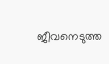ജീവനെടുത്ത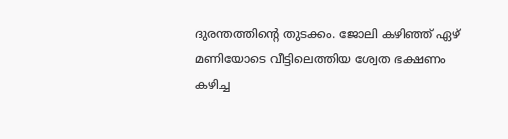ദുരന്തത്തിന്റെ തുടക്കം. ജോലി കഴിഞ്ഞ് ഏഴ് മണിയോടെ വീട്ടിലെത്തിയ ശ്വേത ഭക്ഷണം കഴിച്ച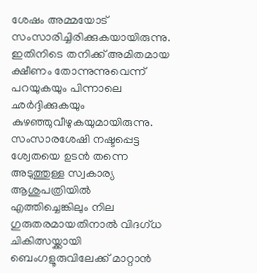ശേഷം അമ്മയോട് സംസാരിച്ചിരിക്കുകയായിരുന്നു. ഇതിനിടെ തനിക്ക് അമിതമായ ക്ഷീണം തോന്നുന്നുവെന്ന് പറയുകയും പിന്നാലെ ഛർദ്ദിക്കുകയും കുഴഞ്ഞുവീഴുകയുമായിരുന്നു. സംസാരശേഷി നഷ്ടപ്പെട്ട ശ്വേതയെ ഉടൻ തന്നെ അടുത്തുള്ള സ്വകാര്യ ആശുപത്രിയിൽ എത്തിച്ചെങ്കിലും നില ഗുരുതരമായതിനാൽ വിദഗ്ധ ചികിത്സയ്ക്കായി ബെംഗളൂരുവിലേക്ക് മാറ്റാൻ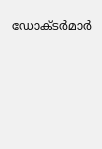ഡോക്ടർമാർ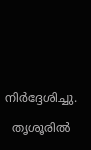നിർദ്ദേശിച്ചു.

  തൃശൂരിൽ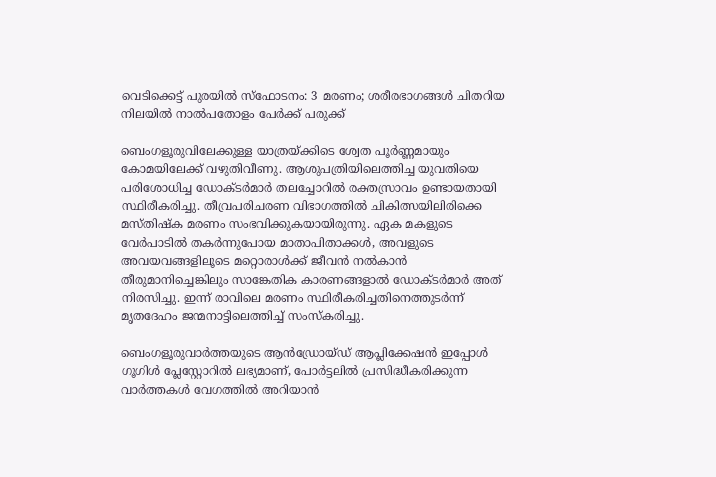വെടിക്കെട്ട് പുരയിൽ സ്ഫോടനം: 3 മരണം; ശരീരഭാഗങ്ങൾ ചിതറിയ നിലയിൽ നാൽപതോളം പേർക്ക് പരുക്ക്

ബെംഗളൂരുവിലേക്കുള്ള യാത്രയ്ക്കിടെ ശ്വേത പൂർണ്ണമായും കോമയിലേക്ക് വഴുതിവീണു. ആശുപത്രിയിലെത്തിച്ച യുവതിയെ പരിശോധിച്ച ഡോക്ടർമാർ തലച്ചോറിൽ രക്തസ്രാവം ഉണ്ടായതായി സ്ഥിരീകരിച്ചു. തീവ്രപരിചരണ വിഭാഗത്തിൽ ചികിത്സയിലിരിക്കെ മസ്തിഷ്ക മരണം സംഭവിക്കുകയായിരുന്നു. ഏക മകളുടെ വേർപാടിൽ തകർന്നുപോയ മാതാപിതാക്കൾ, അവളുടെ അവയവങ്ങളിലൂടെ മറ്റൊരാൾക്ക് ജീവൻ നൽകാൻ തീരുമാനിച്ചെങ്കിലും സാങ്കേതിക കാരണങ്ങളാൽ ഡോക്ടർമാർ അത് നിരസിച്ചു. ഇന്ന് രാവിലെ മരണം സ്ഥിരീകരിച്ചതിനെത്തുടർന്ന് മൃതദേഹം ജന്മനാട്ടിലെത്തിച്ച് സംസ്കരിച്ചു.

ബെംഗളൂരുവാർത്തയുടെ ആൻഡ്രോയ്ഡ് ആപ്ലിക്കേഷൻ ഇപ്പോൾ ഗൂഗിൾ പ്ലേസ്റ്റോറിൽ ലഭ്യമാണ്, പോർട്ടലിൽ പ്രസിദ്ധീകരിക്കുന്ന വാർത്തകൾ വേഗത്തിൽ അറിയാൻ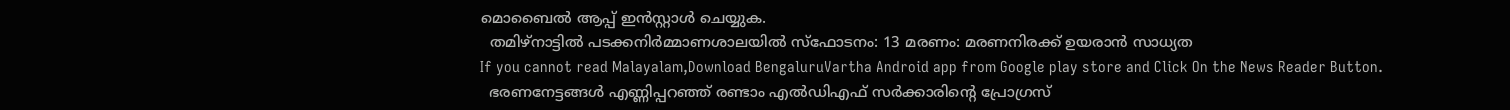മൊബൈൽ ആപ്പ് ഇൻസ്റ്റാൾ ചെയ്യുക.
  തമിഴ്നാട്ടിൽ പടക്കനിർമ്മാണശാലയിൽ സ്ഫോടനം: 13 മരണം: മരണനിരക്ക് ഉയരാൻ സാധ്യത
If you cannot read Malayalam,Download BengaluruVartha Android app from Google play store and Click On the News Reader Button.
  ഭരണനേട്ടങ്ങൾ എണ്ണിപ്പറഞ്ഞ് രണ്ടാം എല്‍ഡിഎഫ് സര്‍ക്കാരിന്‍റെ പ്രോഗ്രസ്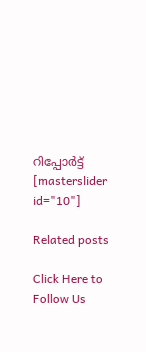റിപ്പോർട്ട്
[masterslider id="10"]

Related posts

Click Here to Follow Us